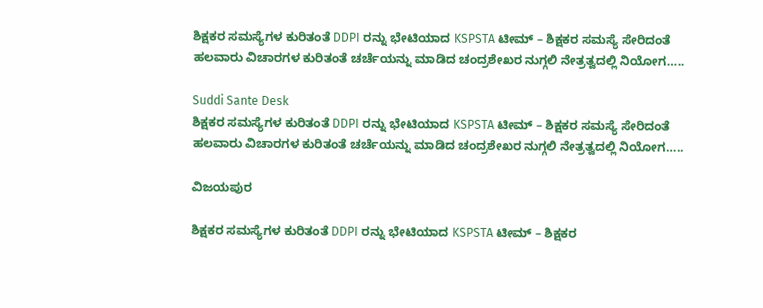ಶಿಕ್ಷಕರ ಸಮಸ್ಯೆಗಳ ಕುರಿತಂತೆ DDPI ರನ್ನು ಭೇಟಿಯಾದ KSPSTA ಟೀಮ್ – ಶಿಕ್ಷಕರ ಸಮಸ್ಯೆ ಸೇರಿದಂತೆ ಹಲವಾರು ವಿಚಾರಗಳ ಕುರಿತಂತೆ ಚರ್ಚೆಯನ್ನು ಮಾಡಿದ ಚಂದ್ರಶೇಖರ ನುಗ್ಗಲಿ ನೇತ್ರತ್ವದಲ್ಲಿ ನಿಯೋಗ…..

Suddi Sante Desk
ಶಿಕ್ಷಕರ ಸಮಸ್ಯೆಗಳ ಕುರಿತಂತೆ DDPI ರನ್ನು ಭೇಟಿಯಾದ KSPSTA ಟೀಮ್ – ಶಿಕ್ಷಕರ ಸಮಸ್ಯೆ ಸೇರಿದಂತೆ ಹಲವಾರು ವಿಚಾರಗಳ ಕುರಿತಂತೆ ಚರ್ಚೆಯನ್ನು ಮಾಡಿದ ಚಂದ್ರಶೇಖರ ನುಗ್ಗಲಿ ನೇತ್ರತ್ವದಲ್ಲಿ ನಿಯೋಗ…..

ವಿಜಯಪುರ

ಶಿಕ್ಷಕರ ಸಮಸ್ಯೆಗಳ ಕುರಿತಂತೆ DDPI ರನ್ನು ಭೇಟಿಯಾದ KSPSTA ಟೀಮ್ – ಶಿಕ್ಷಕರ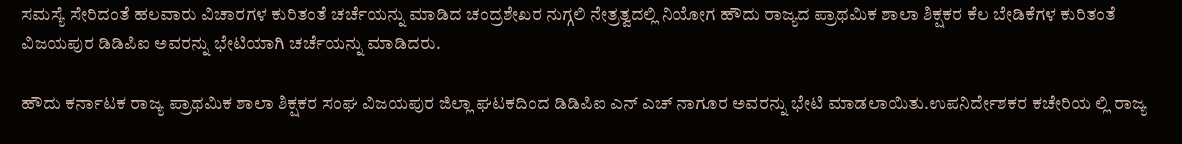ಸಮಸ್ಯೆ ಸೇರಿದಂತೆ ಹಲವಾರು ವಿಚಾರಗಳ ಕುರಿತಂತೆ ಚರ್ಚೆಯನ್ನು ಮಾಡಿದ ಚಂದ್ರಶೇಖರ ನುಗ್ಗಲಿ ನೇತ್ರತ್ವದಲ್ಲಿ ನಿಯೋಗ ಹೌದು ರಾಜ್ಯದ ಪ್ರಾಥಮಿಕ ಶಾಲಾ ಶಿಕ್ಷಕರ ಕೆಲ ಬೇಡಿಕೆಗಳ ಕುರಿತಂತೆ ವಿಜಯಪುರ ಡಿಡಿಪಿಐ ಅವರನ್ನು ಭೇಟಿಯಾಗಿ ಚರ್ಚೆಯನ್ನು ಮಾಡಿದರು.

ಹೌದು ಕರ್ನಾಟಕ ರಾಜ್ಯ ಪ್ರಾಥಮಿಕ ಶಾಲಾ ಶಿಕ್ಷಕರ ಸಂಘ ವಿಜಯಪುರ ಜಿಲ್ಲಾ ಘಟಕದಿಂದ ಡಿಡಿಪಿಐ ಎನ್ ಎಚ್ ನಾಗೂರ ಅವರನ್ನು ಭೇಟಿ ಮಾಡಲಾಯಿತು.ಉಪನಿರ್ದೇಶಕರ ಕಚೇರಿಯ ಲ್ಲಿ ರಾಜ್ಯ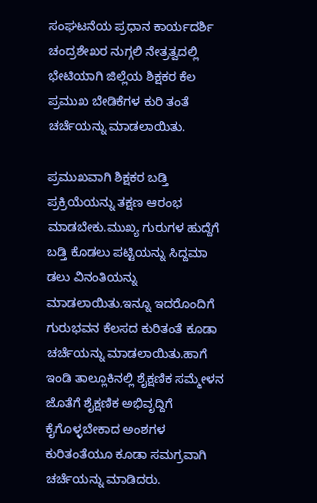ಸಂಘಟನೆಯ ಪ್ರಧಾನ ಕಾರ್ಯದರ್ಶಿ ಚಂದ್ರಶೇಖರ ನುಗ್ಗಲಿ ನೇತ್ರತ್ವದಲ್ಲಿ ಭೇಟಿಯಾಗಿ ಜಿಲ್ಲೆಯ ಶಿಕ್ಷಕರ ಕೆಲ ಪ್ರಮುಖ ಬೇಡಿಕೆಗಳ ಕುರಿ ತಂತೆ ಚರ್ಚೆಯನ್ನು ಮಾಡಲಾಯಿತು.

ಪ್ರಮುಖವಾಗಿ ಶಿಕ್ಷಕರ ಬಡ್ತಿ ಪ್ರಕ್ರಿಯೆಯನ್ನು ತಕ್ಷಣ ಆರಂಭ ಮಾಡಬೇಕು.ಮುಖ್ಯ ಗುರುಗಳ ಹುದ್ದೆಗೆ ಬಡ್ತಿ ಕೊಡಲು ಪಟ್ಟಿಯನ್ನು ಸಿದ್ದಮಾ ಡಲು ವಿನಂತಿಯನ್ನು ಮಾಡಲಾಯಿತು.ಇನ್ನೂ ಇದರೊಂದಿಗೆ ಗುರುಭವನ ಕೆಲಸದ ಕುರಿತಂತೆ ಕೂಡಾ ಚರ್ಚೆಯನ್ನು ಮಾಡಲಾಯಿತು.ಹಾಗೆ ಇಂಡಿ ತಾಲ್ಲೂಕಿನಲ್ಲಿ ಶೈಕ್ಷಣಿಕ ಸಮ್ಮೇಳನ ಜೊತೆಗೆ ಶೈಕ್ಷಣಿಕ ಅಭಿವೃದ್ದಿಗೆ ಕೈಗೊಳ್ಳಬೇಕಾದ ಅಂಶಗಳ ಕುರಿತಂತೆಯೂ ಕೂಡಾ ಸಮಗ್ರವಾಗಿ ಚರ್ಚೆಯನ್ನು ಮಾಡಿದರು.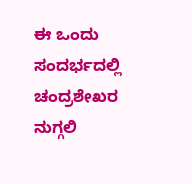ಈ ಒಂದು ಸಂದರ್ಭದಲ್ಲಿ ಚಂದ್ರಶೇಖರ ನುಗ್ಗಲಿ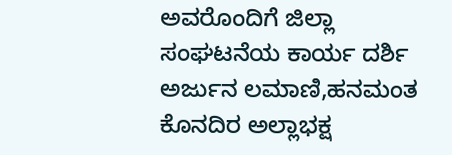ಅವರೊಂದಿಗೆ ಜಿಲ್ಲಾ ಸಂಘಟನೆಯ ಕಾರ್ಯ ದರ್ಶಿ ಅರ್ಜುನ ಲಮಾಣಿ,ಹನಮಂತ ಕೊನದಿರ ಅಲ್ಲಾಭಕ್ಷ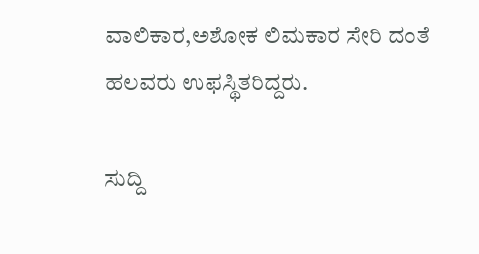ವಾಲಿಕಾರ,ಅಶೋಕ ಲಿಮಕಾರ ಸೇರಿ ದಂತೆ ಹಲವರು ಉಫಸ್ಥಿತರಿದ್ದರು.

ಸುದ್ದಿ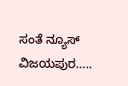ಸಂತೆ ನ್ಯೂಸ್ ವಿಜಯಪುರ…..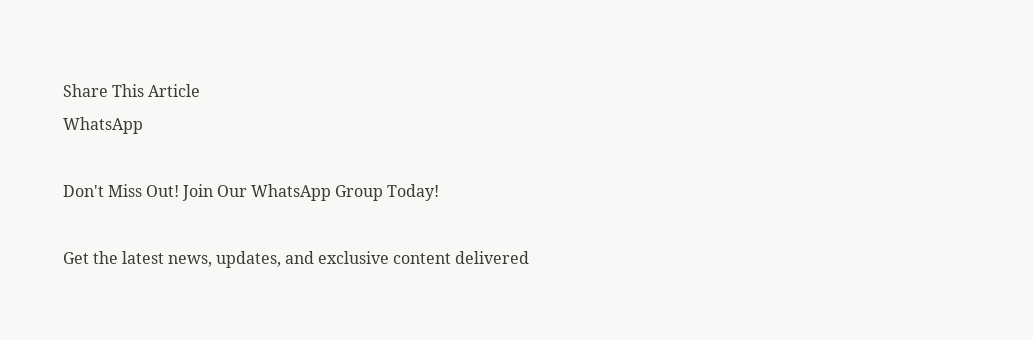Share This Article
WhatsApp

Don't Miss Out! Join Our WhatsApp Group Today!

Get the latest news, updates, and exclusive content delivered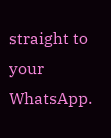straight to your WhatsApp.